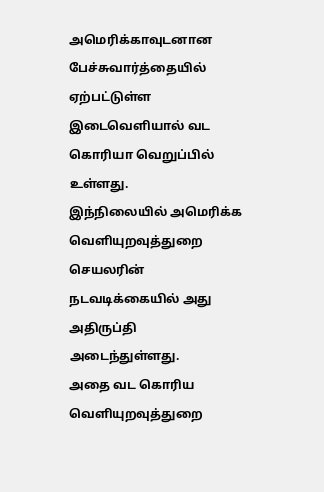அமெரிக்காவுடனான பேச்சுவார்த்தையில் ஏற்பட்டுள்ள இடைவெளியால் வட கொரியா வெறுப்பில் உள்ளது.
இந்நிலையில் அமெரிக்க வெளியுறவுத்துறை செயலரின் நடவடிக்கையில் அது அதிருப்தி அடைந்துள்ளது.
அதை வட கொரிய வெளியுறவுத்துறை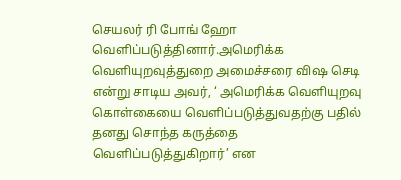செயலர் ரி போங் ஹோ வெளிப்படுத்தினார்.அமெரிக்க வெளியுறவுத்துறை அமைச்சரை விஷ செடி என்று சாடிய அவர், ‘ அமெரிக்க வெளியுறவு கொள்கையை வெளிப்படுத்துவதற்கு பதில் தனது சொந்த கருத்தை வெளிப்படுத்துகிறார்’ என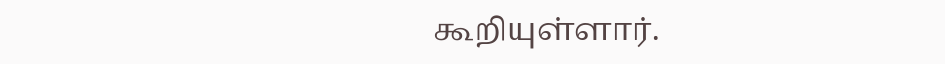கூறியுள்ளார்.